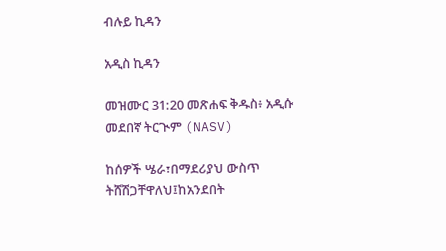ብሉይ ኪዳን

አዲስ ኪዳን

መዝሙር 31:20 መጽሐፍ ቅዱስ፥ አዲሱ መደበኛ ትርጒም (NASV)

ከሰዎች ሤራ፣በማደሪያህ ውስጥ ትሸሽጋቸዋለህ፤ከአንደበት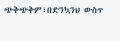ጭቅጭቅም፣በድንኳንህ ውስጥ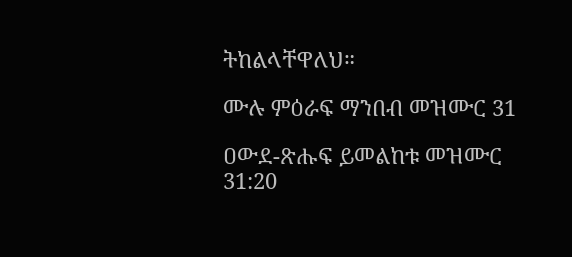ትከልላቸዋለህ።

ሙሉ ምዕራፍ ማንበብ መዝሙር 31

ዐውደ-ጽሑፍ ይመልከቱ መዝሙር 31:20